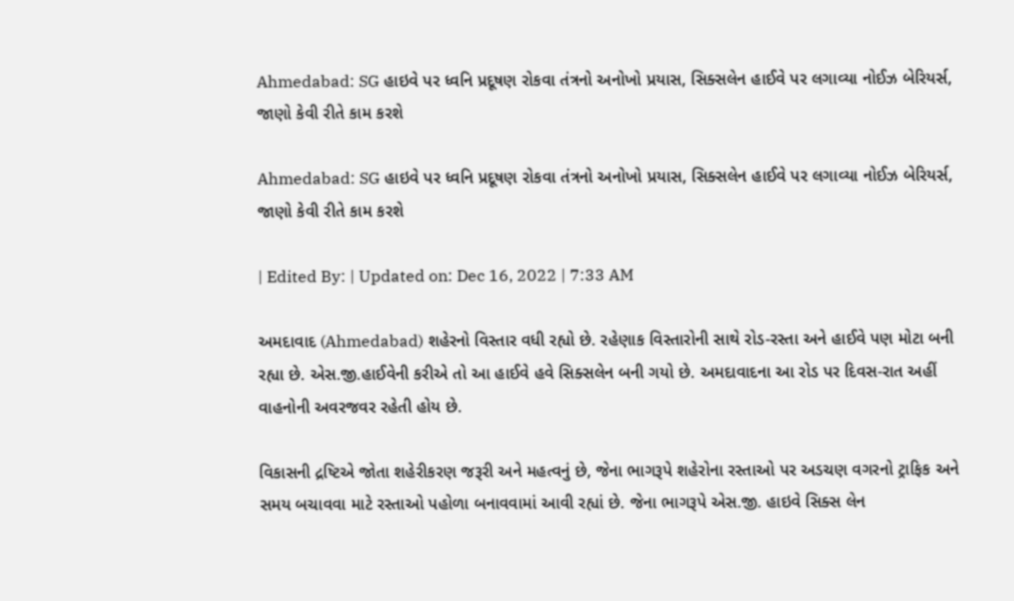Ahmedabad: SG હાઇવે પર ધ્વનિ પ્રદૂષણ રોકવા તંત્રનો અનોખો પ્રયાસ, સિક્સલેન હાઈવે પર લગાવ્યા નોઈઝ બેરિયર્સ, જાણો કેવી રીતે કામ કરશે

Ahmedabad: SG હાઇવે પર ધ્વનિ પ્રદૂષણ રોકવા તંત્રનો અનોખો પ્રયાસ, સિક્સલેન હાઈવે પર લગાવ્યા નોઈઝ બેરિયર્સ, જાણો કેવી રીતે કામ કરશે

| Edited By: | Updated on: Dec 16, 2022 | 7:33 AM

અમદાવાદ (Ahmedabad) શહેરનો વિસ્તાર વધી રહ્યો છે. રહેણાક વિસ્તારોની સાથે રોડ-રસ્તા અને હાઈવે પણ મોટા બની રહ્યા છે. એસ.જી.હાઈવેની કરીએ તો આ હાઈવે હવે સિક્સલેન બની ગયો છે. અમદાવાદના આ રોડ પર દિવસ-રાત અહીં વાહનોની અવરજવર રહેતી હોય છે.

વિકાસની દ્રષ્ટિએ જોતા શહેરીકરણ જરૂરી અને મહત્વનું છે, જેના ભાગરૂપે શહેરોના રસ્તાઓ પર અડચણ વગરનો ટ્રાફિક અને સમય બચાવવા માટે રસ્તાઓ પહોળા બનાવવામાં આવી રહ્યાં છે. જેના ભાગરૂપે એસ.જી. હાઇવે સિક્સ લેન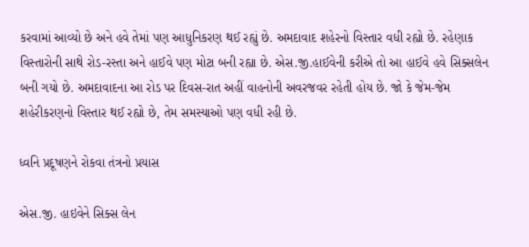કરવામાં આવ્યો છે અને હવે તેમાં પણ આધુનિકરણ થઈ રહ્યું છે. અમદાવાદ શહેરનો વિસ્તાર વધી રહ્યો છે. રહેણાક વિસ્તારોની સાથે રોડ-રસ્તા અને હાઈવે પણ મોટા બની રહ્યા છે. એસ.જી.હાઈવેની કરીએ તો આ હાઈવે હવે સિક્સલેન બની ગયો છે. અમદાવાદના આ રોડ પર દિવસ-રાત અહીં વાહનોની અવરજવર રહેતી હોય છે. જો કે જેમ-જેમ શહેરીકરણનો વિસ્તાર થઈ રહ્યો છે, તેમ સમસ્યાઓ પણ વધી રહી છે.

ધ્વનિ પ્રદૂષણને રોકવા તંત્રનો પ્રયાસ

એસ.જી. હાઇવેને સિક્સ લેન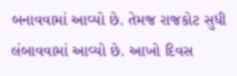બનાવવામાં આવ્યો છે. તેમજ રાજકોટ સુધી લંબાવવામાં આવ્યો છે. આખો દિવસ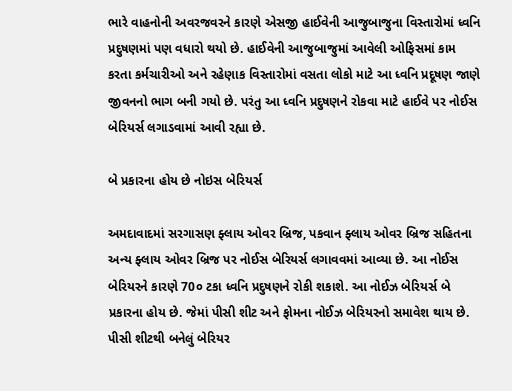ભારે વાહનોની અવરજવરને કારણે એસજી હાઈવેની આજુબાજુના વિસ્તારોમાં ધ્વનિ પ્રદુષણમાં પણ વધારો થયો છે. હાઈવેની આજુબાજુમાં આવેલી ઓફિસમાં કામ કરતા કર્મચારીઓ અને રહેણાક વિસ્તારોમાં વસતા લોકો માટે આ ધ્વનિ પ્રદૂષણ જાણે જીવનનો ભાગ બની ગયો છે. પરંતુ આ ધ્વનિ પ્રદુષણને રોકવા માટે હાઈવે પર નોઈસ બેરિયર્સ લગાડવામાં આવી રહ્યા છે.

બે પ્રકારના હોય છે નોઇસ બેરિયર્સ

અમદાવાદમાં સરગાસણ ફ્લાય ઓવર બ્રિજ, પકવાન ફ્લાય ઓવર બ્રિજ સહિતના અન્ય ફ્લાય ઓવર બ્રિજ પર નોઈસ બેરિયર્સ લગાવવમાં આવ્યા છે. આ નોઈસ બેરિયરને કારણે 70૦ ટકા ધ્વનિ પ્રદુષણને રોકી શકાશે. આ નોઈઝ બેરિયર્સ બે પ્રકારના હોય છે. જેમાં પીસી શીટ અને ફોમના નોઈઝ બેરિયરનો સમાવેશ થાય છે. પીસી શીટથી બનેલું બેરિયર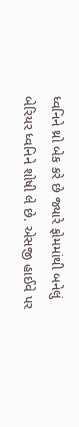ધ્વનિને થ્રો બેક કરે છે જ્યારે ફોમમાંથી બનેલું બેરિયર ધ્વનિને શોષી લે છે. એસજી હાઈવે પર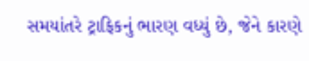સમયાંતરે ટ્રાફિકનું ભારણ વધ્યું છે, જેને કારણે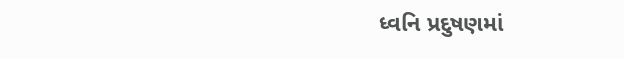ધ્વનિ પ્રદુષણમાં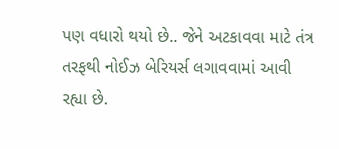પણ વધારો થયો છે.. જેને અટકાવવા માટે તંત્ર તરફથી નોઈઝ બેરિયર્સ લગાવવામાં આવી રહ્યા છે.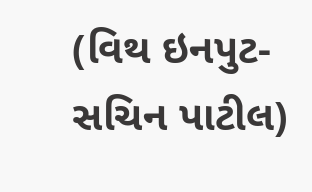(વિથ ઇનપુટ-સચિન પાટીલ)